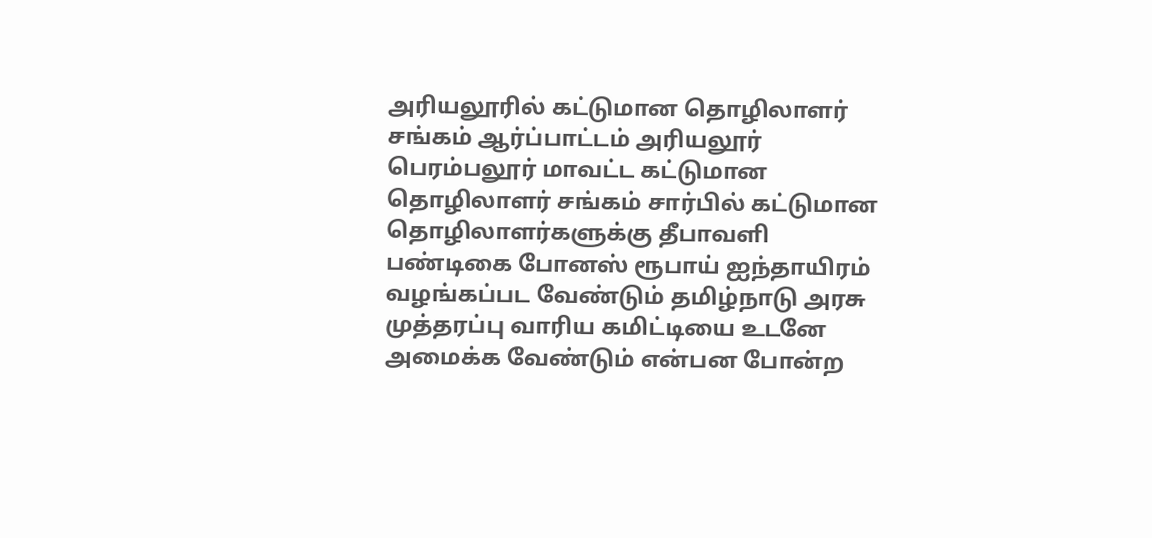அரியலூரில் கட்டுமான தொழிலாளர் சங்கம் ஆர்ப்பாட்டம் அரியலூர் பெரம்பலூர் மாவட்ட கட்டுமான தொழிலாளர் சங்கம் சார்பில் கட்டுமான தொழிலாளர்களுக்கு தீபாவளி பண்டிகை போனஸ் ரூபாய் ஐந்தாயிரம் வழங்கப்பட வேண்டும் தமிழ்நாடு அரசு முத்தரப்பு வாரிய கமிட்டியை உடனே அமைக்க வேண்டும் என்பன போன்ற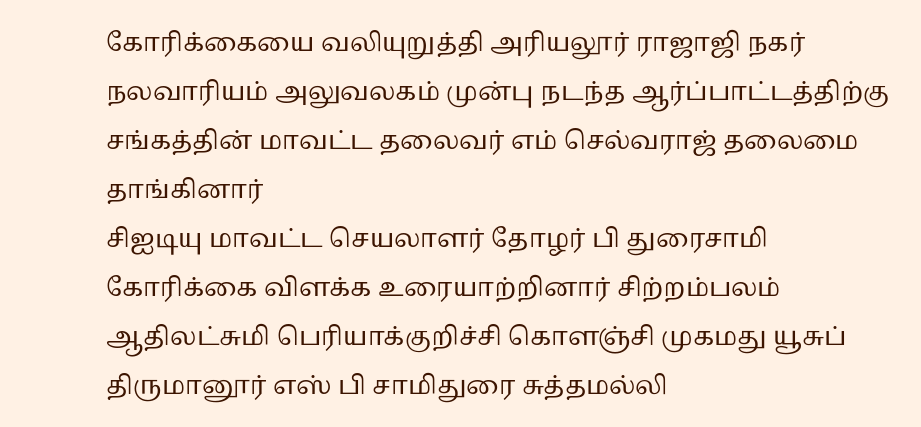கோரிக்கையை வலியுறுத்தி அரியலூர் ராஜாஜி நகர் நலவாரியம் அலுவலகம் முன்பு நடந்த ஆர்ப்பாட்டத்திற்கு சங்கத்தின் மாவட்ட தலைவர் எம் செல்வராஜ் தலைமை தாங்கினார்
சிஐடியு மாவட்ட செயலாளர் தோழர் பி துரைசாமி கோரிக்கை விளக்க உரையாற்றினார் சிற்றம்பலம் ஆதிலட்சுமி பெரியாக்குறிச்சி கொளஞ்சி முகமது யூசுப் திருமானூர் எஸ் பி சாமிதுரை சுத்தமல்லி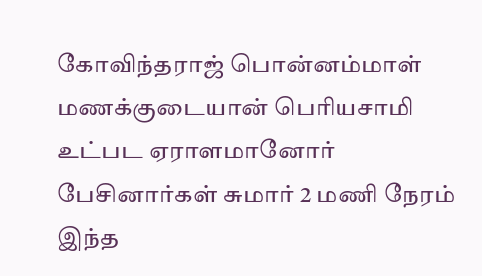கோவிந்தராஜ் பொன்னம்மாள் மணக்குடையான் பெரியசாமி உட்பட ஏராளமானோர் பேசினார்கள் சுமார் 2 மணி நேரம் இந்த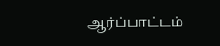ஆர்ப்பாட்டம்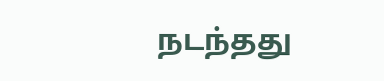நடந்தது